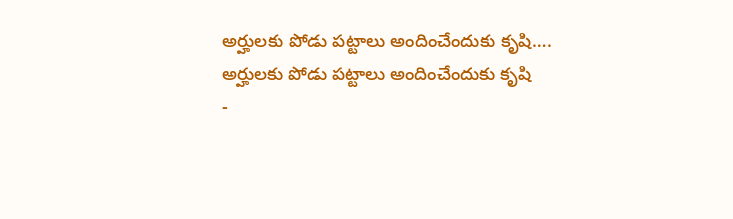అర్హులకు పోడు పట్టాలు అందించేందుకు కృషి….
అర్హులకు పోడు పట్టాలు అందించేందుకు కృషి
-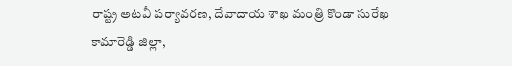రాష్ట్ర అటవీ పర్యావరణ, దేవాదాయ శాఖ మంత్రి కొండా సురేఖ
కామారెడ్డి జిల్లా,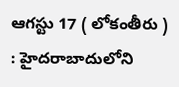ఆగస్టు 17 ( లోకంతీరు ) : హైదరాబాదులోని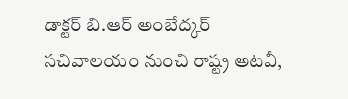డాక్టర్ బి.ఆర్ అంబేద్కర్ సచివాలయం నుంచి రాష్ట్ర అటవీ,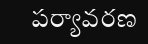పర్యావరణ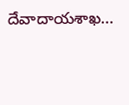దేవాదాయశాఖ…